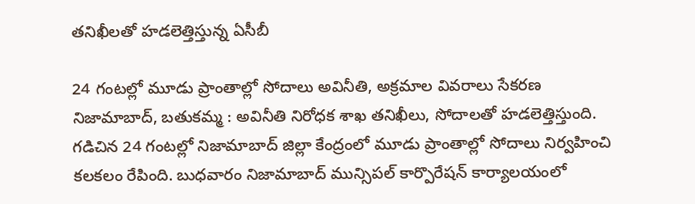తనిఖీలతో హడలెత్తిస్తున్న ఏసీబీ

24 గంటల్లో మూడు ప్రాంతాల్లో సోదాలు అవినీతి, అక్రమాల వివరాలు సేకరణ   నిజామాబాద్, బతుకమ్మ : అవినీతి నిరోధక శాఖ తనిఖీలు, సోదాలతో హడలెత్తిస్తుంది. గడిచిన 24 గంటల్లో నిజామాబాద్ జిల్లా కేంద్రంలో మూడు ప్రాంతాల్లో సోదాలు నిర్వహించి కలకలం రేపింది. బుధవారం నిజామాబాద్ మున్సిపల్ కార్పొరేషన్ కార్యాలయంలో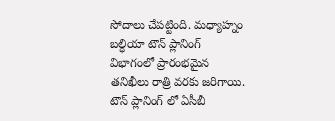సోదాలు చేపట్టింది. మధ్యాహ్నం బల్ధియా టౌన్ ప్లానింగ్ విభాగంలో ప్రారంభమైన తనిఖీలు రాత్రి వరకు జరిగాయి. టౌన్ ప్లానింగ్ లో ఏసీబీ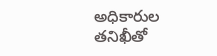అధికారుల తనిఖీతో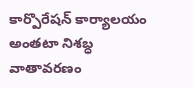కార్పొరేషన్ కార్యాలయం అంతటా నిశబ్ధ వాతావరణం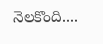నెలకొంది....